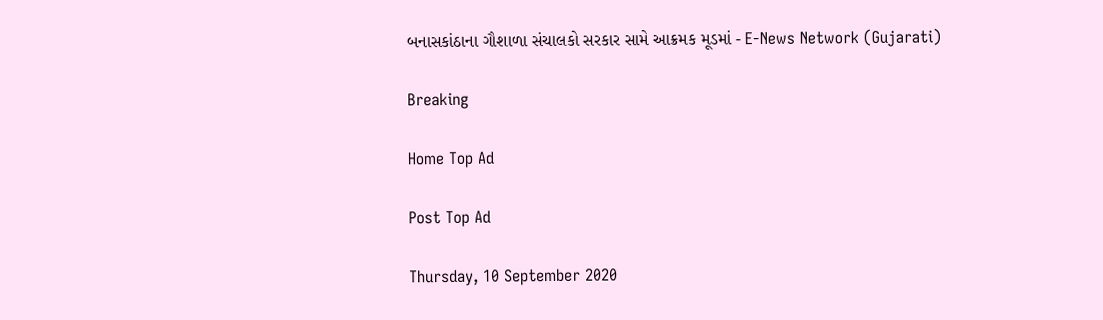બનાસકાંઠાના ગૌશાળા સંચાલકો સરકાર સામે આક્રમક મૂડમાં - E-News Network (Gujarati)

Breaking

Home Top Ad

Post Top Ad

Thursday, 10 September 2020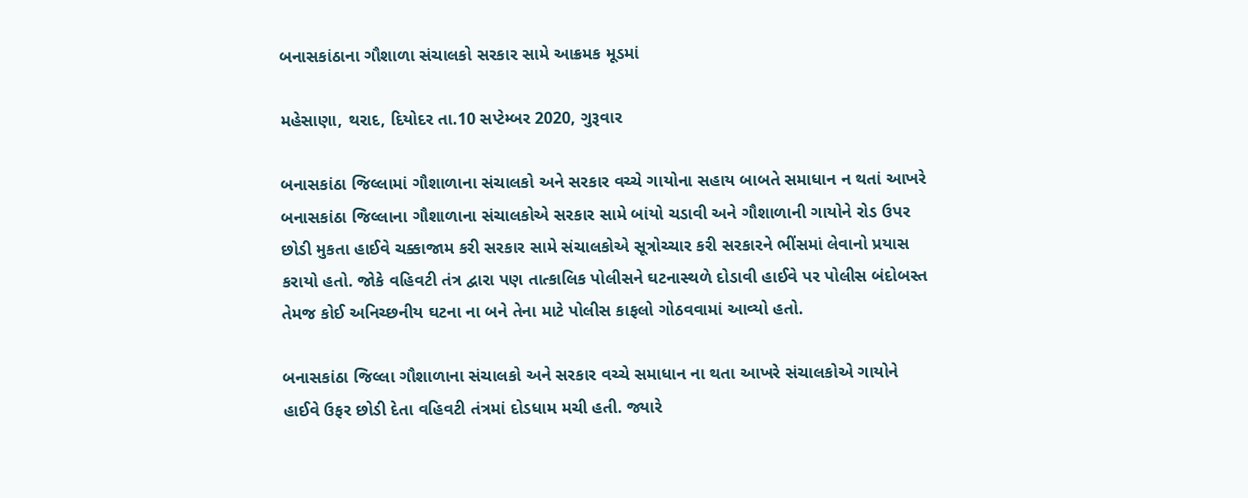બનાસકાંઠાના ગૌશાળા સંચાલકો સરકાર સામે આક્રમક મૂડમાં

મહેસાણા, થરાદ, દિયોદર તા.10 સપ્ટેમ્બર 2020, ગુરૂવાર

બનાસકાંઠા જિલ્લામાં ગૌશાળાના સંચાલકો અને સરકાર વચ્ચે ગાયોના સહાય બાબતે સમાધાન ન થતાં આખરે બનાસકાંઠા જિલ્લાના ગૌશાળાના સંચાલકોએ સરકાર સામે બાંયો ચડાવી અને ગૌશાળાની ગાયોને રોડ ઉપર છોડી મુકતા હાઈવે ચક્કાજામ કરી સરકાર સામે સંચાલકોએ સૂત્રોચ્ચાર કરી સરકારને ભીંસમાં લેવાનો પ્રયાસ કરાયો હતો. જોકે વહિવટી તંત્ર દ્વારા પણ તાત્કાલિક પોલીસને ઘટનાસ્થળે દોડાવી હાઈવે પર પોલીસ બંદોબસ્ત તેમજ કોઈ અનિચ્છનીય ઘટના ના બને તેના માટે પોલીસ કાફલો ગોઠવવામાં આવ્યો હતો.

બનાસકાંઠા જિલ્લા ગૌશાળાના સંચાલકો અને સરકાર વચ્ચે સમાધાન ના થતા આખરે સંચાલકોએ ગાયોને હાઈવે ઉફર છોડી દેતા વહિવટી તંત્રમાં દોડધામ મચી હતી. જ્યારે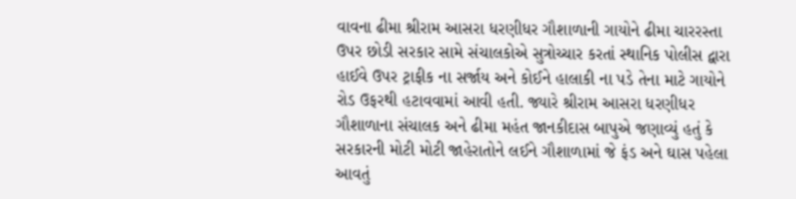વાવના ઢીમા શ્રીરામ આસરા ધરણીધર ગૌશાળાની ગાયોને ઢીમા ચારરસ્તા ઉપર છોડી સરકાર સામે સંચાલકોએ સુત્રોચ્ચાર કરતાં સ્થાનિક પોલીસ દ્વારા હાઈવે ઉપર ટ્રાફીક ના સર્જાય અને કોઈને હાલાકી ના પડે તેના માટે ગાયોને રોડ ઉફરથી હટાવવામાં આવી હતી. જ્યારે શ્રીરામ આસરા ધરણીધર ગૌશાળાના સંચાલક અને ઢીમા મહંત જાનકીદાસ બાપુએ જણાવ્યું હતું કે સરકારની મોટી મોટી જાહેરાતોને લઈને ગૌશાળામાં જે ફંડ અને ઘાસ પહેલા આવતું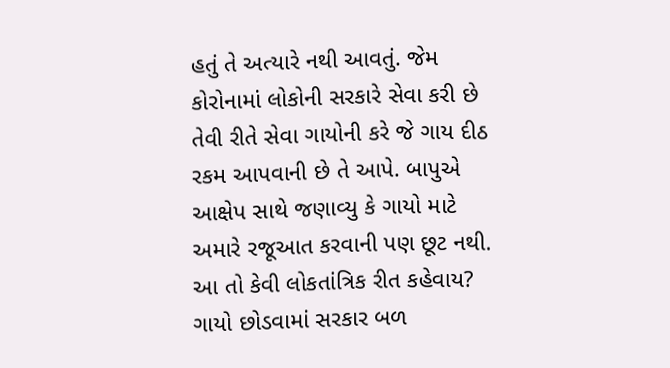હતું તે અત્યારે નથી આવતું. જેમ કોરોનામાં લોકોની સરકારે સેવા કરી છે તેવી રીતે સેવા ગાયોની કરે જે ગાય દીઠ રકમ આપવાની છે તે આપે. બાપુએ આક્ષેપ સાથે જણાવ્યુ કે ગાયો માટે અમારે રજૂઆત કરવાની પણ છૂટ નથી. આ તો કેવી લોકતાંત્રિક રીત કહેવાય? ગાયો છોડવામાં સરકાર બળ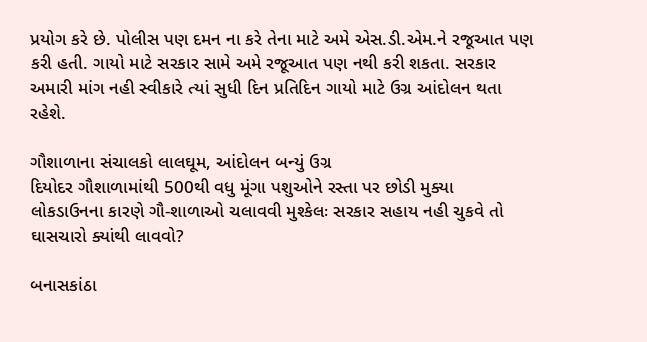પ્રયોગ કરે છે. પોલીસ પણ દમન ના કરે તેના માટે અમે એસ.ડી.એમ.ને રજૂઆત પણ કરી હતી. ગાયો માટે સરકાર સામે અમે રજૂઆત પણ નથી કરી શકતા. સરકાર અમારી માંગ નહી સ્વીકારે ત્યાં સુધી દિન પ્રતિદિન ગાયો માટે ઉગ્ર આંદોલન થતા રહેશે.

ગૌશાળાના સંચાલકો લાલઘૂમ, આંદોલન બન્યું ઉગ્ર
દિયોદર ગૌશાળામાંથી 500થી વધુ મૂંગા પશુઓને રસ્તા પર છોડી મુક્યા
લોકડાઉનના કારણે ગૌ-શાળાઓ ચલાવવી મુશ્કેલઃ સરકાર સહાય નહી ચુકવે તો ઘાસચારો ક્યાંથી લાવવો?

બનાસકાંઠા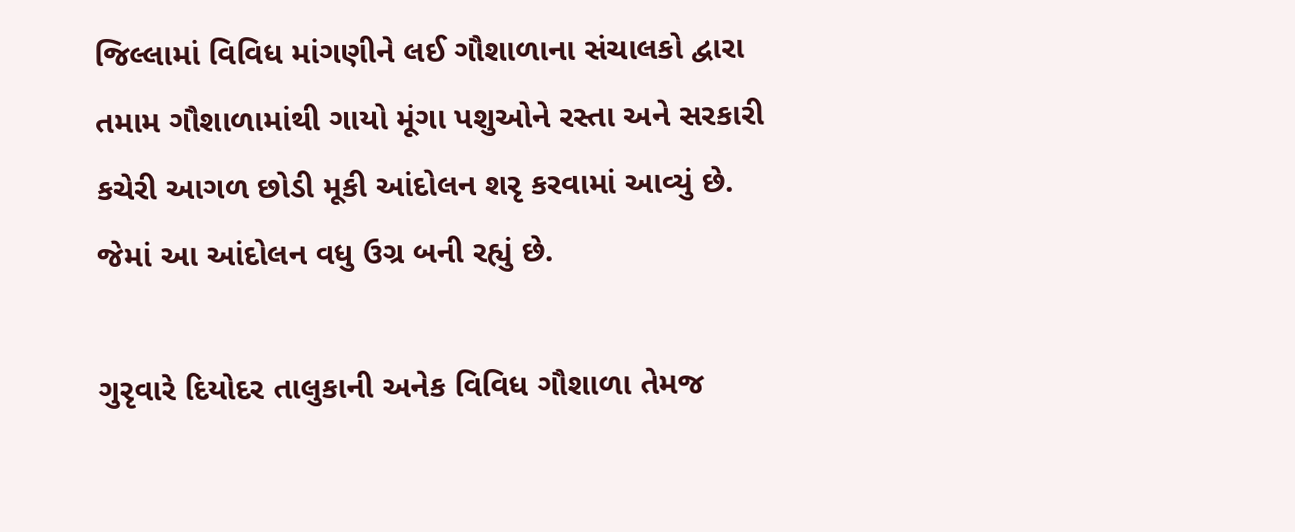જિલ્લામાં વિવિધ માંગણીને લઈ ગૌશાળાના સંચાલકો દ્વારા તમામ ગૌશાળામાંથી ગાયો મૂંગા પશુઓને રસ્તા અને સરકારી કચેરી આગળ છોડી મૂકી આંદોલન શરૃ કરવામાં આવ્યું છે. જેમાં આ આંદોલન વધુ ઉગ્ર બની રહ્યું છે.

ગુરૃવારે દિયોદર તાલુકાની અનેક વિવિધ ગૌશાળા તેમજ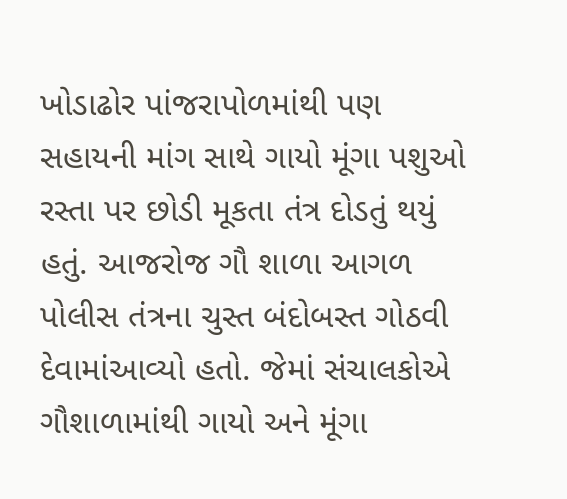ખોડાઢોર પાંજરાપોળમાંથી પણ સહાયની માંગ સાથે ગાયો મૂંગા પશુઓ રસ્તા પર છોડી મૂકતા તંત્ર દોડતું થયું હતું. આજરોજ ગૌ શાળા આગળ પોલીસ તંત્રના ચુસ્ત બંદોબસ્ત ગોઠવી દેવામાંઆવ્યો હતો. જેમાં સંચાલકોએ ગૌશાળામાંથી ગાયો અને મૂંગા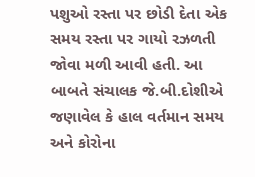પશુઓ રસ્તા પર છોડી દેતા એક સમય રસ્તા પર ગાયો રઝળતી જોવા મળી આવી હતી. આ બાબતે સંચાલક જે.બી.દોશીએ જણાવેલ કે હાલ વર્તમાન સમય અને કોરોના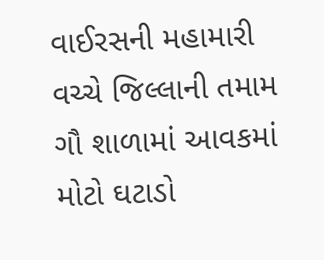વાઈરસની મહામારી વચ્ચે જિલ્લાની તમામ ગૌ શાળામાં આવકમાં મોટો ઘટાડો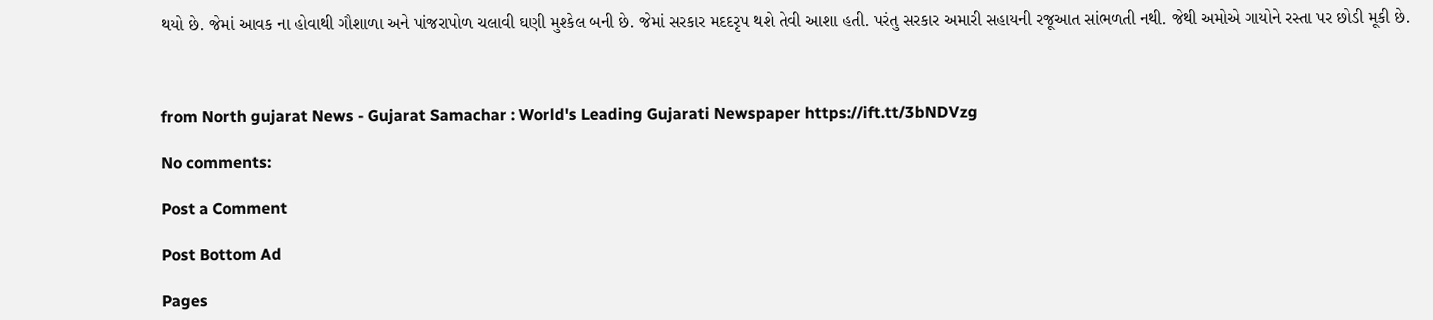થયો છે. જેમાં આવક ના હોવાથી ગૌશાળા અને પાંજરાપોળ ચલાવી ઘણી મુશ્કેલ બની છે. જેમાં સરકાર મદદરૃપ થશે તેવી આશા હતી. પરંતુ સરકાર અમારી સહાયની રજૂઆત સાંભળતી નથી. જેથી અમોએ ગાયોને રસ્તા પર છોડી મૂકી છે.



from North gujarat News - Gujarat Samachar : World's Leading Gujarati Newspaper https://ift.tt/3bNDVzg

No comments:

Post a Comment

Post Bottom Ad

Pages